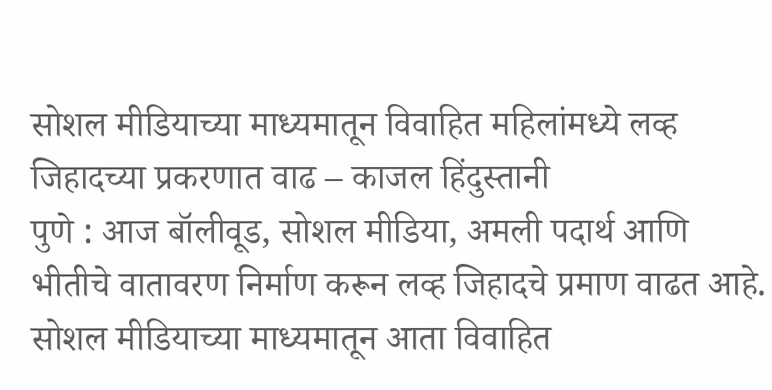सोशल मीडियाच्या माध्यमातून विवाहित महिलांमध्ये लव्ह जिहादच्या प्रकरणात वाढ – काजल हिंदुस्तानी
पुणे : आज बॉलीवूड, सोशल मीडिया, अमली पदार्थ आणि भीतीचे वातावरण निर्माण करून लव्ह जिहादचे प्रमाण वाढत आहे. सोशल मीडियाच्या माध्यमातून आता विवाहित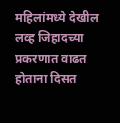महिलांमध्ये देखील लव्ह जिहादच्या प्रकरणात वाढत होताना दिसत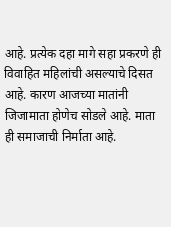आहे. प्रत्येक दहा मागे सहा प्रकरणे ही विवाहित महिलांची असल्याचे दिसत आहे. कारण आजच्या मातांनी जिजामाता होणेच सोडले आहे. माता ही समाजाची निर्माता आहे.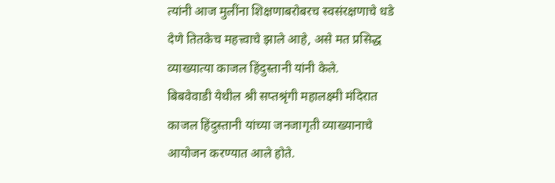त्यांनी आज मुलींना शिक्षणाबरोबरच स्वसंरक्षणाचे धडे देणे तितकेच महत्त्वाचे झाले आहे, असे मत प्रसिद्ध व्याख्यात्या काजल हिंदुस्तानी यांनी केले.
बिबवेवाडी येथील श्री सप्तश्रृंगी महालक्ष्मी मंदिरात काजल हिंदुस्तानी यांच्या जनजागृती व्याख्यानाचे आयोजन करण्यात आले होते.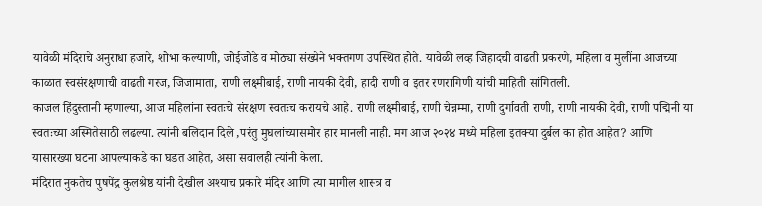यावेळी मंदिराचे अनुराधा हजारे, शोभा कल्याणी, जोईजोडे व मोठ्या संख्येने भक्तगण उपस्थित होते. यावेळी लव्ह जिहादची वाढती प्रकरणे, महिला व मुलींना आजच्या काळात स्वसंरक्षणाची वाढती गरज, जिजामाता, राणी लक्ष्मीबाई, राणी नायकी देवी, हादी राणी व इतर रणरागिणी यांची माहिती सांगितली.
काजल हिंदुस्तानी म्हणाल्या, आज महिलांना स्वतःचे संरक्षण स्वतःच करायचे आहे. राणी लक्ष्मीबाई, राणी चेन्नम्मा, राणी दुर्गावती राणी, राणी नायकी देवी, राणी पद्मिनी या स्वतःच्या अस्मितेसाठी लढल्या. त्यांनी बलिदान दिले ,परंतु मुघलांच्यासमोर हार मानली नाही. मग आज २०२४ मध्ये महिला इतक्या दुर्बल का होत आहेत? आणि यासारख्या घटना आपल्याकडे का घडत आहेत, असा सवालही त्यांनी केला.
मंदिरात नुकतेच पुषपेंद्र कुलश्रेष्ठ यांनी देखील अश्याच प्रकारे मंदिर आणि त्या मागील शास्त्र व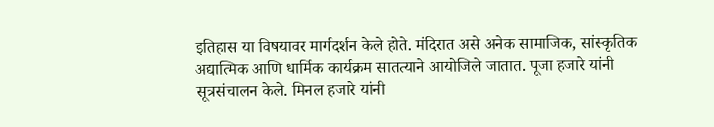इतिहास या विषयावर मार्गदर्शन केले होते. मंदिरात असे अनेक सामाजिक, सांस्कृतिक अद्यात्मिक आणि धार्मिक कार्यक्रम सातत्याने आयोजिले जातात. पूजा हजारे यांनी सूत्रसंचालन केले. मिनल हजारे यांनी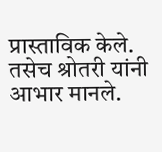प्रास्ताविक केले. तसेच श्रोतरी यांनी आभार मानले.